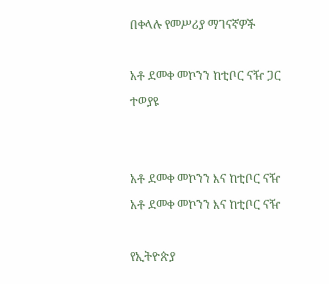በቀላሉ የመሥሪያ ማገናኛዎች

አቶ ደመቀ መኮንን ከቲቦር ናዥ ጋር ተወያዩ


አቶ ደመቀ መኮንን እና ከቲቦር ናዥ
አቶ ደመቀ መኮንን እና ከቲቦር ናዥ

የኢትዮጵያ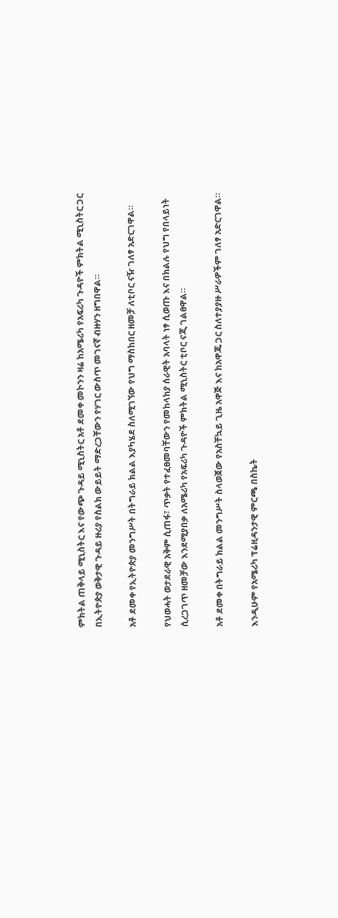ምክትል ጠቅላይ ሚኒስትር እና የውጭ ጉዳይ ሚኒስትር አቶ ደመቀ መኮንን ዛሬ ከአሜሪካ የአፍሪካ ጉዳዮች ምክትል ሚኒስትር ጋር በኢትዮጵያ ወቅታዊ ጉዳይ ዙሪያ የስልክ ውይይት ማድረጋቸውን የሃገር ውስጥ መገናኛ ብዙሃን ዘግበዋል።

አቶ ደመቀ የኢትዮጵያ መንግሥት በትግራይ ክልል እያካሄደ ስለሚገኘው የህግ ማስከበር ዘመቻ ለቲቦር ናዥ ገለፃ አድርገዋል።

የህወሓት ወታደራዊ አቅም ሲጠፋ፣ ጥቃት የተፈፀመባቸውን የመከላከያ ሰራዊት አባላት ነፃ ሲወጡ እና በክልሉ የህግ የበላይነት ሲረጋገጥ ዘመቻው እንደሚያበቃ ለአሜሪካ የአፍሪካ ጉዳዮች ምክትል ሚኒስትር ቲቦር ናጂ ገልፀዋል።

አቶ ደመቀ በትግራይ ክልል መንግሥት ስላወጀው የአስቸኳይ ጊዜ አዋጅ እና ከአዋጁ ጋር ስለተያያዙ ሥራዎችም ገለፃ አድርገዋል።

እንዲሁም የአሜሪካ ፕሬዚዳንታዊ ምርጫ በስኬት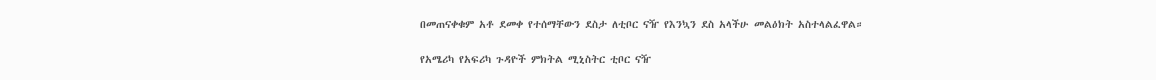በመጠናቀቁም አቶ ደመቀ የተሰማቸውን ደስታ ለቲቦር ናዥ የእንኳን ደስ አላችሁ መልዕክት አስተላልፈዋል።

የአሜሪካ የአፍሪካ ጉዳዮች ምክትል ሚኒስትር ቲቦር ናዥ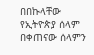በበኩላቸው የኢትዮጵያ ሰላም በቀጠናው ሰላምን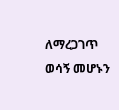ለማረጋገጥ ወሳኝ መሆኑን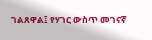ገልጸዋል፤ የሃገር ውስጥ መገናኛ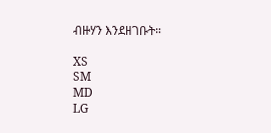ብዙሃን እንደዘገቡት።

XS
SM
MD
LG